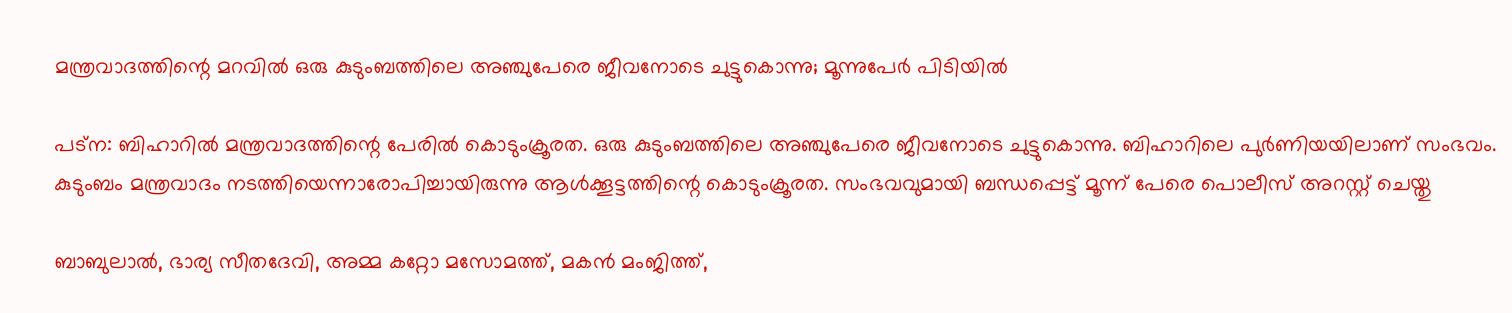മന്ത്രവാദത്തിന്റെ മറവില്‍ ഒരു കുടുംബത്തിലെ അഞ്ചുപേരെ ജീവനോടെ ചുട്ടുകൊന്നു; മൂന്നുപേര്‍ പിടിയില്‍

പട്ന: ബിഹാറില്‍ മന്ത്രവാദത്തിന്റെ പേരില്‍ കൊടുംക്രൂരത. ഒരു കുടുംബത്തിലെ അഞ്ചുപേരെ ജീവനോടെ ചുട്ടുകൊന്നു. ബിഹാറിലെ പുര്‍ണിയയിലാണ് സംഭവം. കുടുംബം മന്ത്രവാദം നടത്തിയെന്നാരോപിച്ചായിരുന്നു ആള്‍ക്കൂട്ടത്തിന്റെ കൊടുംക്രൂരത. സംഭവവുമായി ബന്ധപ്പെട്ട് മൂന്ന് പേരെ പൊലീസ് അറസ്റ്റ് ചെയ്തു

ബാബുലാല്‍, ഭാര്യ സീതദേവി, അമ്മ കറ്റോ മസോമത്ത്, മകന്‍ മംജിത്ത്,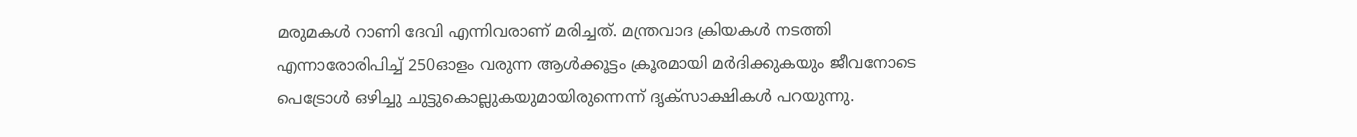മരുമകള്‍ റാണി ദേവി എന്നിവരാണ് മരിച്ചത്. മന്ത്രവാദ ക്രിയകള്‍ നടത്തി എന്നാരോരിപിച്ച് 250ഓളം വരുന്ന ആള്‍ക്കൂട്ടം ക്രൂരമായി മര്‍ദിക്കുകയും ജീവനോടെ പെട്രോള്‍ ഒഴിച്ചു ചുട്ടുകൊല്ലുകയുമായിരുന്നെന്ന് ദൃക്സാക്ഷികള്‍ പറയുന്നു.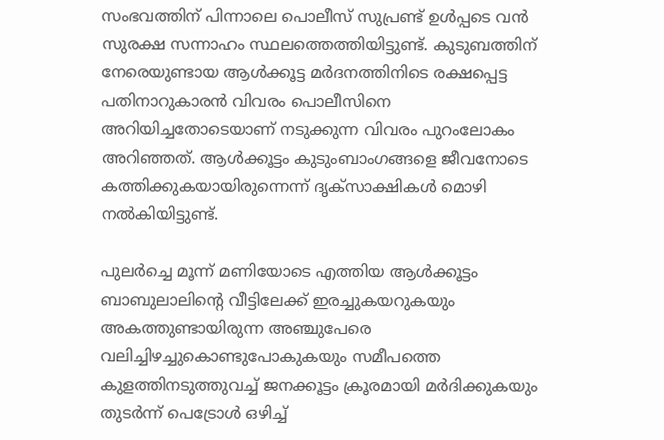സംഭവത്തിന് പിന്നാലെ പൊലീസ് സുപ്രണ്ട് ഉള്‍പ്പടെ വന്‍ സുരക്ഷ സന്നാഹം സ്ഥലത്തെത്തിയിട്ടുണ്ട്. കുടുബത്തിന് നേരെയുണ്ടായ ആള്‍ക്കൂട്ട മര്‍ദനത്തിനിടെ രക്ഷപ്പെട്ട പതിനാറുകാരന്‍ വിവരം പൊലീസിനെ അറിയിച്ചതോടെയാണ് നടുക്കുന്ന വിവരം പുറംലോകം അറിഞ്ഞത്. ആള്‍ക്കൂട്ടം കുടുംബാംഗങ്ങളെ ജീവനോടെ കത്തിക്കുകയായിരുന്നെന്ന് ദൃക്സാക്ഷികള്‍ മൊഴി നല്‍കിയിട്ടുണ്ട്.

പുലര്‍ച്ചെ മൂന്ന് മണിയോടെ എത്തിയ ആള്‍ക്കൂട്ടം ബാബുലാലിന്റെ വീട്ടിലേക്ക് ഇരച്ചുകയറുകയും അകത്തുണ്ടായിരുന്ന അഞ്ചുപേരെ വലിച്ചിഴച്ചുകൊണ്ടുപോകുകയും സമീപത്തെ കുളത്തിനടുത്തുവച്ച് ജനക്കൂട്ടം ക്രൂരമായി മര്‍ദിക്കുകയും തുടര്‍ന്ന് പെട്രോള്‍ ഒഴിച്ച്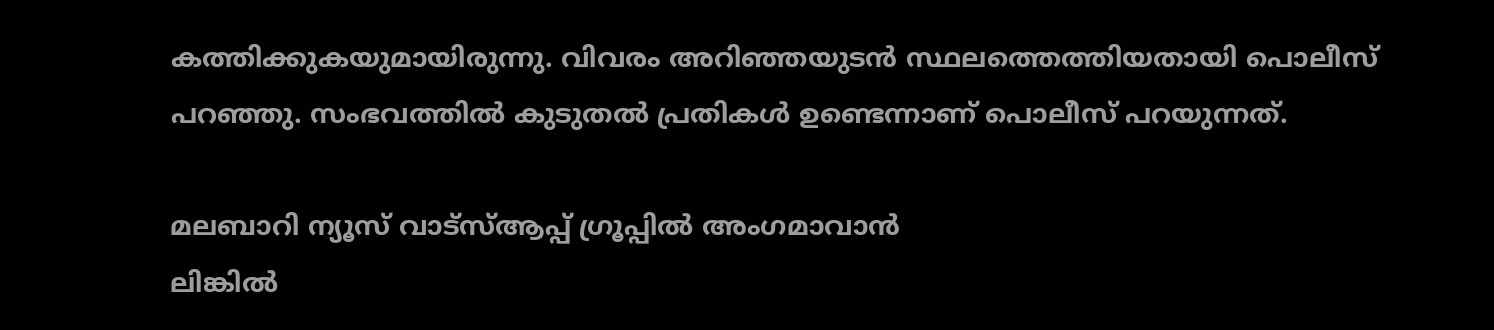കത്തിക്കുകയുമായിരുന്നു. വിവരം അറിഞ്ഞയുടന്‍ സ്ഥലത്തെത്തിയതായി പൊലീസ് പറഞ്ഞു. സംഭവത്തില്‍ കുടുതല്‍ പ്രതികള്‍ ഉണ്ടെന്നാണ് പൊലീസ് പറയുന്നത്.

മലബാറി ന്യൂസ് വാട്‌സ്ആപ്പ് ഗ്രൂപ്പില്‍ അംഗമാവാന്‍
ലിങ്കില്‍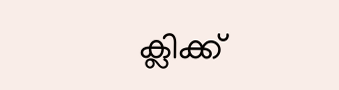ക്ലിക്ക്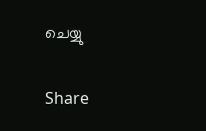ചെയ്യു


Share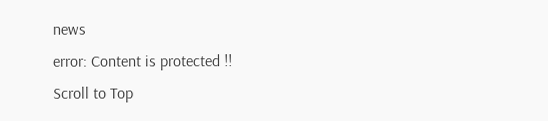news
error: Content is protected !!
Scroll to Top